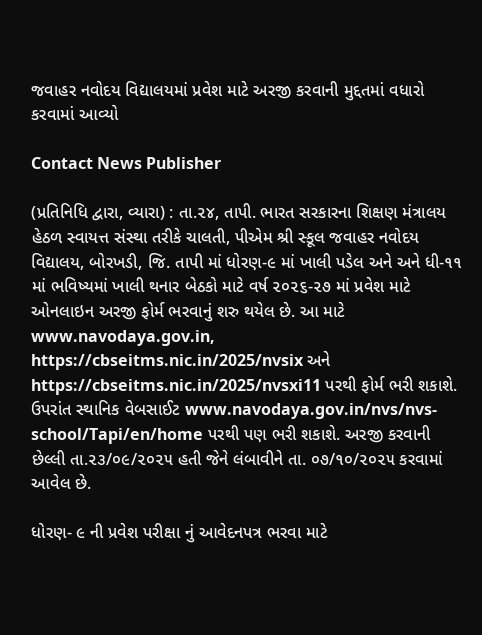જવાહર નવોદય વિદ્યાલયમાં પ્રવેશ માટે અરજી કરવાની મુદ્દતમાં વધારો કરવામાં આવ્યો

Contact News Publisher

(પ્રતિનિધિ દ્વારા, વ્યારા) : તા.૨૪, તાપી. ભારત સરકારના શિક્ષણ મંત્રાલય હેઠળ સ્વાયત્ત સંસ્થા તરીકે ચાલતી, પીએમ શ્રી સ્કૂલ જવાહર નવોદય વિદ્યાલય, બોરખડી, જિ. તાપી માં ધોરણ-૯ માં ખાલી પડેલ અને અને ધી-૧૧ માં ભવિષ્યમાં ખાલી થનાર બેઠકો માટે વર્ષ ૨૦૨૬-૨૭ માં પ્રવેશ માટે ઓનલાઇન અરજી ફોર્મ ભરવાનું શરુ થયેલ છે. આ માટે  www.navodaya.gov.in, https://cbseitms.nic.in/2025/nvsix અને https://cbseitms.nic.in/2025/nvsxi11 પરથી ફોર્મ ભરી શકાશે. ઉપરાંત સ્થાનિક વેબસાઈટ www.navodaya.gov.in/nvs/nvs-school/Tapi/en/home પરથી પણ ભરી શકાશે. અરજી કરવાની છેલ્લી તા.૨૩/૦૯/૨૦૨૫ હતી જેને લંબાવીને તા. ૦૭/૧૦/૨૦૨૫ કરવામાં આવેલ છે.

ધોરણ- ૯ ની પ્રવેશ પરીક્ષા નું આવેદનપત્ર ભરવા માટે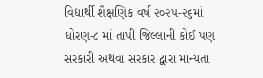વિદ્યાર્થી શૈક્ષણિક વર્ષ ૨૦૨૫-૨૬માં ધોરણ-૮ માં તાપી જિલ્લાની કોઈ પણ સરકારી અથવા સરકાર દ્વારા માન્યતા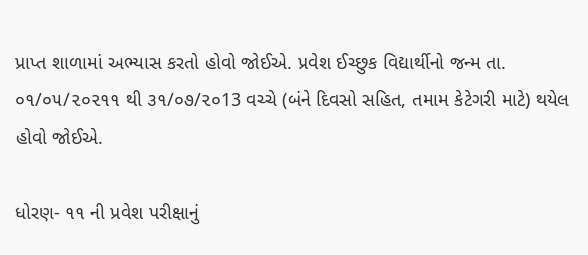પ્રાપ્ત શાળામાં અભ્યાસ કરતો હોવો જોઈએ. પ્રવેશ ઈચ્છુક વિદ્યાર્થીનો જન્મ તા. ૦૧/૦૫/૨૦૨૧૧ થી ૩૧/૦૭/૨૦13 વચ્ચે (બંને દિવસો સહિત, તમામ કેટેગરી માટે) થયેલ હોવો જોઈએ.

ધોરણ- ૧૧ ની પ્રવેશ પરીક્ષાનું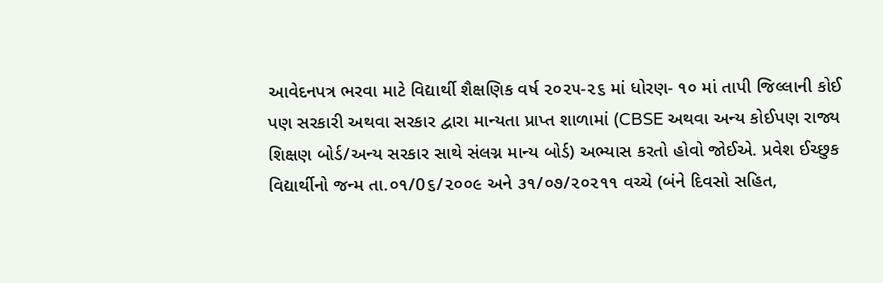આવેદનપત્ર ભરવા માટે વિદ્યાર્થી શૈક્ષણિક વર્ષ ૨૦૨૫-૨૬ માં ધોરણ- ૧૦ માં તાપી જિલ્લાની કોઈ પણ સરકારી અથવા સરકાર દ્વારા માન્યતા પ્રાપ્ત શાળામાં (CBSE અથવા અન્ય કોઈપણ રાજ્ય શિક્ષણ બોર્ડ/અન્ય સરકાર સાથે સંલગ્ન માન્ય બોર્ડ) અભ્યાસ કરતો હોવો જોઈએ. પ્રવેશ ઈચ્છુક વિદ્યાર્થીનો જન્મ તા.૦૧/0૬/૨૦૦૯ અને ૩૧/૦૭/૨૦૨૧૧ વચ્ચે (બંને દિવસો સહિત,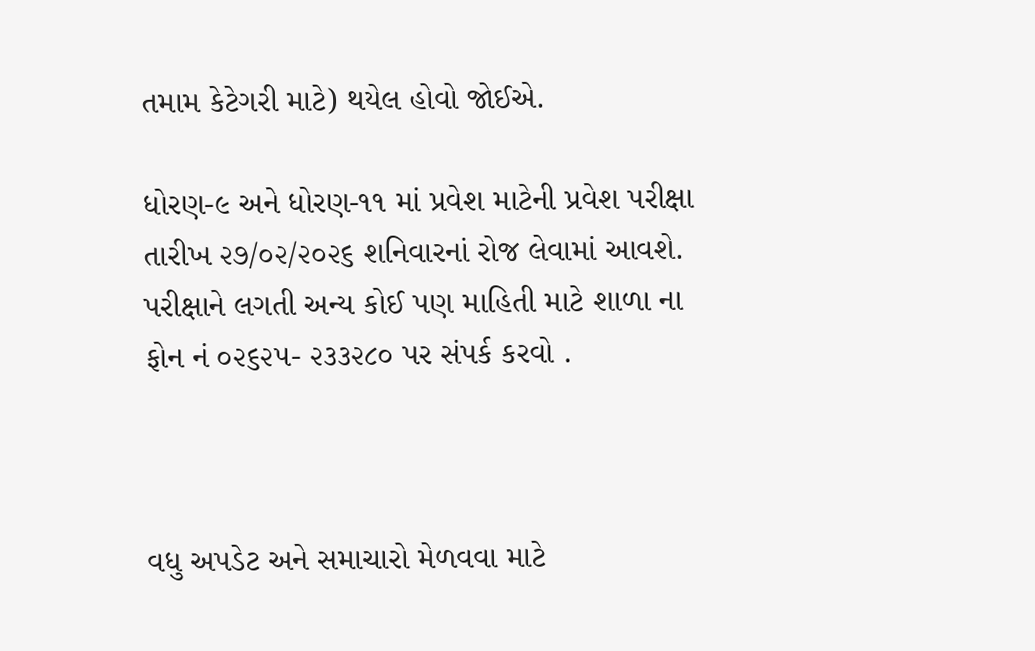તમામ કેટેગરી માટે) થયેલ હોવો જોઈએ.

ધોરણ-૯ અને ધોરણ-૧૧ માં પ્રવેશ માટેની પ્રવેશ પરીક્ષા તારીખ ૨૭/૦૨/૨૦૨૬ શનિવારનાં રોજ લેવામાં આવશે. પરીક્ષાને લગતી અન્ય કોઈ પણ માહિતી માટે શાળા ના ફોન નં ૦૨૬૨૫- ૨૩૩૨૮૦ પર સંપર્ક કરવો .



વધુ અપડેટ અને સમાચારો મેળવવા માટે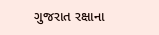ગુજરાત રક્ષાના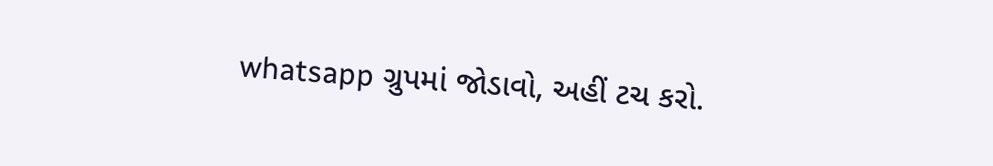whatsapp ગ્રુપમાં જોડાવો, અહીં ટચ કરો.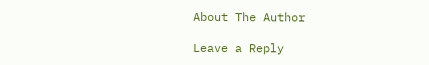About The Author

Leave a Reply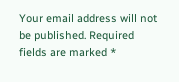Your email address will not be published. Required fields are marked *